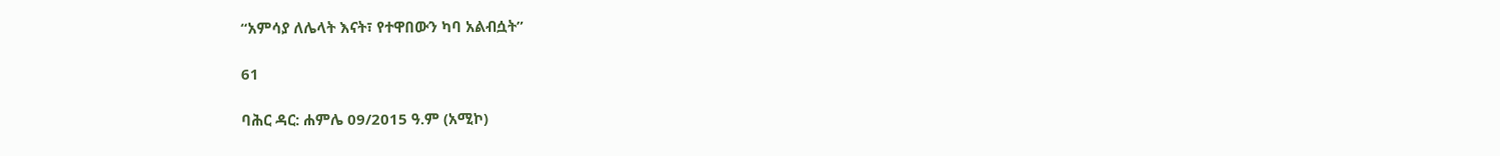“አምሳያ ለሌላት እናት፣ የተዋበውን ካባ አልብሷት”

61

ባሕር ዳር: ሐምሌ 09/2015 ዓ.ም (አሚኮ)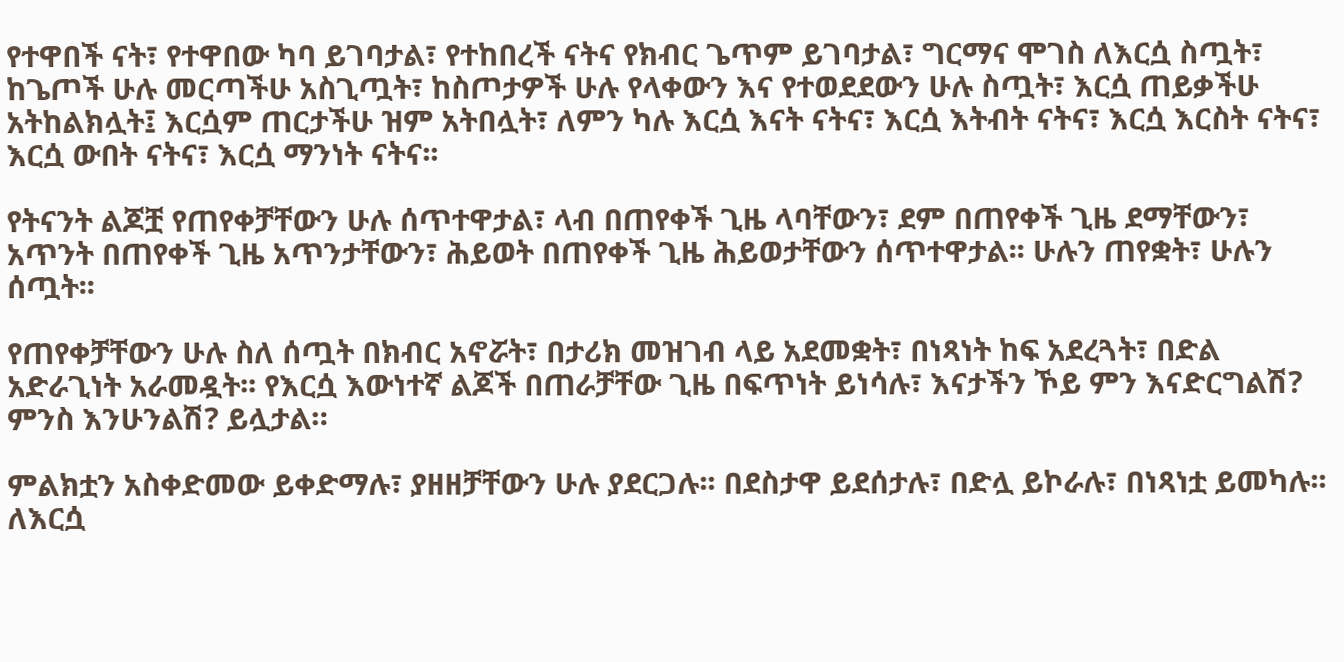የተዋበች ናት፣ የተዋበው ካባ ይገባታል፣ የተከበረች ናትና የክብር ጌጥም ይገባታል፣ ግርማና ሞገስ ለእርሷ ስጧት፣ ከጌጦች ሁሉ መርጣችሁ አስጊጧት፣ ከስጦታዎች ሁሉ የላቀውን እና የተወደደውን ሁሉ ስጧት፣ እርሷ ጠይቃችሁ አትከልክሏት፤ እርሷም ጠርታችሁ ዝም አትበሏት፣ ለምን ካሉ እርሷ እናት ናትና፣ እርሷ እትብት ናትና፣ እርሷ እርስት ናትና፣ እርሷ ውበት ናትና፣ እርሷ ማንነት ናትና፡፡

የትናንት ልጆቿ የጠየቀቻቸውን ሁሉ ሰጥተዋታል፣ ላብ በጠየቀች ጊዜ ላባቸውን፣ ደም በጠየቀች ጊዜ ደማቸውን፣ አጥንት በጠየቀች ጊዜ አጥንታቸውን፣ ሕይወት በጠየቀች ጊዜ ሕይወታቸውን ሰጥተዋታል፡፡ ሁሉን ጠየቋት፣ ሁሉን ሰጧት፡፡

የጠየቀቻቸውን ሁሉ ስለ ሰጧት በክብር አኖሯት፣ በታሪክ መዝገብ ላይ አደመቋት፣ በነጻነት ከፍ አደረጓት፣ በድል አድራጊነት አራመዷት፡፡ የእርሷ እውነተኛ ልጆች በጠራቻቸው ጊዜ በፍጥነት ይነሳሉ፣ እናታችን ኾይ ምን እናድርግልሽ? ምንስ እንሁንልሽ? ይሏታል።

ምልክቷን አስቀድመው ይቀድማሉ፣ ያዘዘቻቸውን ሁሉ ያደርጋሉ፡፡ በደስታዋ ይደሰታሉ፣ በድሏ ይኮራሉ፣ በነጻነቷ ይመካሉ፡፡ ለእርሷ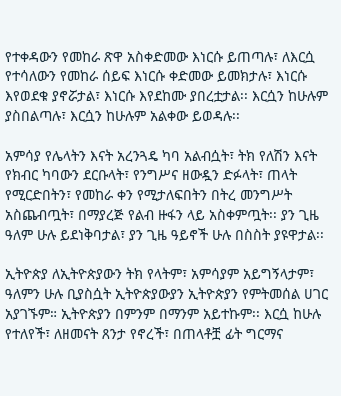የተቀዳውን የመከራ ጽዋ አስቀድመው እነርሱ ይጠጣሉ፣ ለእርሷ የተሳለውን የመከራ ሰይፍ እነርሱ ቀድመው ይመክታሉ፣ እነርሱ እየወደቁ ያኖሯታል፣ እነርሱ እየደከሙ ያበረቷታል፡፡ እርሷን ከሁሉም ያስበልጣሉ፣ እርሷን ከሁሉም አልቀው ይወዳሉ፡፡

አምሳያ የሌላትን እናት አረንጓዴ ካባ አልብሷት፣ ትክ የለሽን እናት የክብር ካባውን ደርቡላት፣ የንግሥና ዘውዷን ድፉላት፣ ጠላት የሚርድበትን፣ የመከራ ቀን የሚታለፍበትን በትረ መንግሥት አስጨብጧት፣ በማያረጅ የልብ ዙፋን ላይ አስቀምጧት፡፡ ያን ጊዜ ዓለም ሁሉ ይደነቅባታል፣ ያን ጊዜ ዓይኖች ሁሉ በስስት ያዩዋታል፡፡

ኢትዮጵያ ለኢትዮጵያውን ትክ የላትም፣ አምሳያም አይግኝላታም፣ ዓለምን ሁሉ ቢያስሷት ኢትዮጵያውያን ኢትዮጵያን የምትመሰል ሀገር አያገኙም። ኢትዮጵያን በምንም በማንም አይተኩም፡፡ እርሷ ከሁሉ የተለየች፣ ለዘመናት ጸንታ የኖረች፣ በጠላቶቿ ፊት ግርማና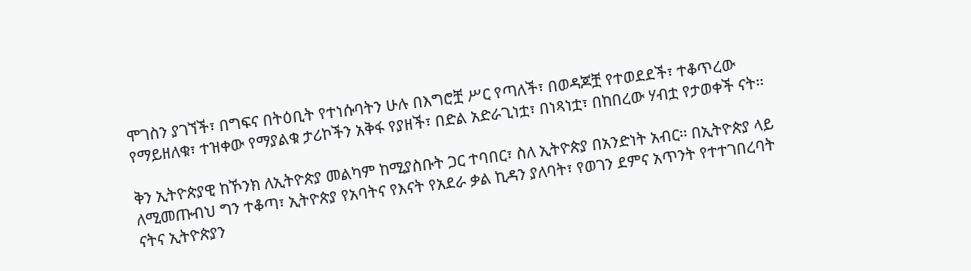ሞገስን ያገኘች፣ በግፍና በትዕቢት የተነሱባትን ሁሉ በእግሮቿ ሥር የጣለች፣ በወዳጆቿ የተወደደች፣ ተቆጥረው የማይዘለቁ፣ ተዝቀው የማያልቁ ታሪኮችን አቅፋ የያዘች፣ በድል አድራጊነቷ፣ በነጻነቷ፣ በከበረው ሃብቷ የታወቀች ናት፡፡

ቅን ኢትዮጵያዊ ከኾንክ ለኢትዮጵያ መልካም ከሚያስቡት ጋር ተባበር፣ ስለ ኢትዮጵያ በአንድነት አብር፡፡ በኢትዮጵያ ላይ ለሚመጡብህ ግን ተቆጣ፣ ኢትዮጵያ የአባትና የእናት የአደራ ቃል ኪዳን ያለባት፣ የወገን ደምና አጥንት የተተገበረባት ናትና ኢትዮጵያን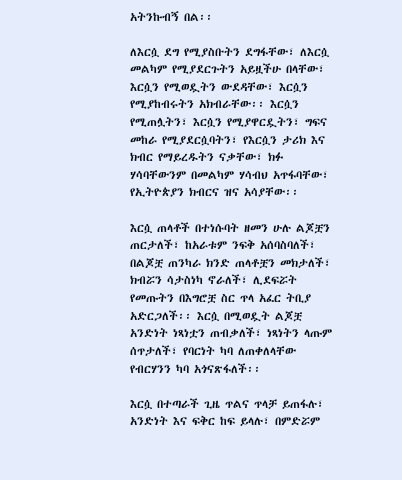አትንኩብኝ በል፡፡

ለእርሷ ደግ የሚያስቡትን ደግፋቸው፣ ለእርሷ መልካም የሚያደርጉትን አይዟችሁ በላቸው፣ እርሷን የሚወዷትን ውደዳቸው፣ እርሷን የሚያከብሩትን አክብራቸው፡፡ እርሷን የሚጠሏትን፣ እርሷን የሚያዋርዷትን፣ ግፍና መከራ የሚያደርሷባትን፣ የእርሷን ታሪክ እና ክብር የማይረዱትን ናቃቸው፣ ክፉ ሃሳባቸውንም በመልካም ሃሳብህ አጥፋባቸው፣ የኢትዮጵያን ክብርና ዝና አሳያቸው፡፡

እርሷ ጠላቶች በተነሱባት ዘመን ሁሉ ልጆቿን ጠርታለች፣ ከአራቱም ንፍቅ አሰባስባለች፣ በልጆቿ ጠንካራ ክንድ ጠላቶቿን መክታለች፣ ክብሯን ሳታስነካ ኖራለች፣ ሊደፍሯት የመጡትን በእግሮቿ ስር ጥላ አፈር ትቢያ አድርጋለች፡፡ እርሷ በሚወዷት ልጆቿ አንድነት ነጻነቷን ጠብቃለች፣ ነጻነትን ላጡም ሰጥታለች፣ የባርነት ካባ ለጠቀለላቸው የብርሃንን ካባ አጎናጽፋለች፡፡

እርሷ በተጣራች ጊዜ ጥልና ጥላቻ ይጠፋሉ፣ አንድነት እና ፍቅር ከፍ ይላሉ፣ በምድሯም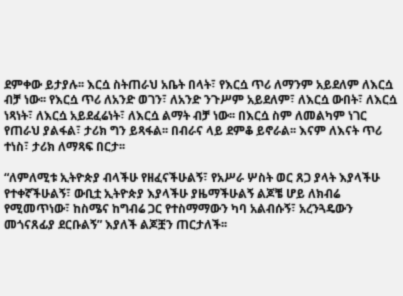ደምቀው ይታያሉ፡፡ እርሷ ስትጠራህ አቤት በላት፣ የእርሷ ጥሪ ለማንም አይደለም ለእርሷ ብቻ ነው፡፡ የእርሷ ጥሪ ለአንድ ወገን፣ ለአንድ ንጉሥም አይደለም፣ ለእርሷ ውበት፣ ለእርሷ ነጻነት፣ ለእርሷ አይደፈሬነት፣ ለእርሷ ልማት ብቻ ነው፡፡ በእርሷ ስም ለመልካም ነገር የጠራህ ያልፋል፣ ታሪክ ግን ይጻፋል፡፡ በብራና ላይ ደምቆ ይኖራል፡፡ እናም ለእናት ጥሪ ተነስ፣ ታሪክ ለማጻፍ በርታ፡፡

“ለምለሚቱ ኢትዮጵያ ብላችሁ የዘፈናችሁልኝ፣ የአሥራ ሦስት ወር ጸጋ ያላት እያላችሁ የተቀኛችሁልኝ፣ ውቢቷ ኢትዮጵያ እያላችሁ ያዜማችሁልኝ ልጆቼ ሆይ ለክብሬ የሚመጥነው፣ ከስሜና ከግብሬ ጋር የተስማማውን ካባ አልብሱኝ፣ አረንጓዴውን መጎናጸፊያ ደርቡልኝ” እያለች ልጆቿን ጠርታለች፡፡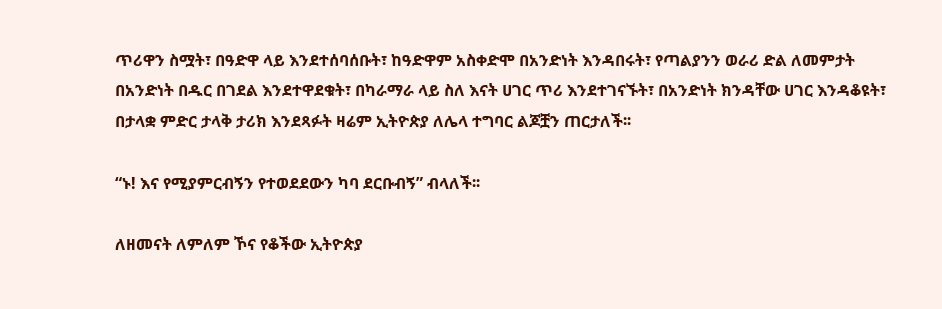ጥሪዋን ስሟት፣ በዓድዋ ላይ እንደተሰባሰቡት፣ ከዓድዋም አስቀድሞ በአንድነት እንዳበሩት፣ የጣልያንን ወራሪ ድል ለመምታት በአንድነት በዱር በገደል እንደተዋደቁት፣ በካራማራ ላይ ስለ እናት ሀገር ጥሪ እንደተገናኙት፣ በአንድነት ክንዳቸው ሀገር እንዳቆዩት፣ በታላቋ ምድር ታላቅ ታሪክ እንደጻፉት ዛሬም ኢትዮጵያ ለሌላ ተግባር ልጆቿን ጠርታለች፡፡

“ኑ! እና የሚያምርብኝን የተወደደውን ካባ ደርቡብኝ” ብላለች፡፡

ለዘመናት ለምለም ኾና የቆችው ኢትዮጵያ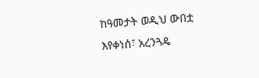ከዓመታት ወዲህ ውበቷ እየቀነሰ፣ አረንጓዴ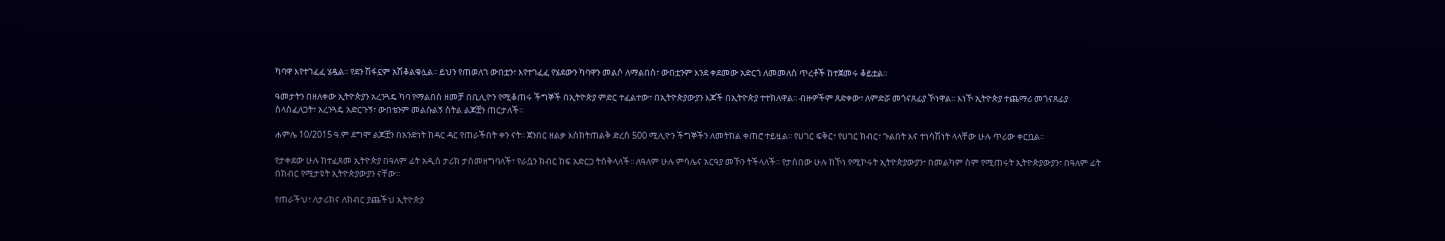ካባዋ እየተገፈፈ ሄዷል፡፡ የደን ሽፋኗም አሽቆልቁሏል፡፡ ይህን የጠወለገ ውበቷን፣ እየተገፈፈ የሄደውን ካባዋን መልሶ ለማልበስ፣ ውበቷንም እንደ ቀደመው አድርጎ ለመመለስ ጥረቶች ከተጀመሩ ቆይቷል፡፡

ዓመታትን በዘለቀው ኢትዮጵያን አረንጓዴ ካባ የማልበስ ዘመቻ በቢሊዮን የሚቆጠሩ ችግኞች በኢትዮጵያ ምድር ተፈልተው፣ በኢትዮጵያውያን እጆች በኢትዮጵያ ተተክለዋል፡፡ ብዙዎችም ጸድቀው፣ ለምድሯ መጎናጸፊያ ኾነዋል፡፡ እነኾ ኢትዮጵያ ተጨማሪ መጎናጸፊያ ስላስፈለጋት፣ አረንጓዴ አድርጉኝ፣ ውበቴንም መልሱልኝ ስትል ልጆቿን ጠርታለች፡፡

ሐምሌ 10/2015 ዓ.ም ደግሞ ልጆቿን በአንድነት ከዳር ዳር የጠራችበት ቀን ናት፡፡ ጀንበር ዘልቃ እስክትጠልቅ ድረስ 500 ሚሊዮን ችግኞችን ለመትከል ቀጠሮ ተይዟል፡፡ የሀገር ፍቅር፣ የሀገር ክብር፣ ጉልበት እና ተነሳሽነት ላላቸው ሁሉ ጥሪው ቀርቧል፡፡

የታቀደው ሁሉ ከተፈጸመ ኢትዮጵያ በዓለም ፊት አዲስ ታሪክ ታስመዘግባለች፣ የራሷን ክብር ከፍ አድርጋ ትሰቅላለች፡፡ ለዓለም ሁሉ ምሳሌና አርዓያ መኾን ትችላለች፡፡ የታሰበው ሁሉ ከኾነ የሚኮሩት ኢትዮጵያውያን፣ በመልካም ስም የሚጠሩት ኢትዮጵያውያን፣ በዓለም ፊት በክብር የሚታዩት ኢትዮጵያውያን ናቸው፡፡

የጠራችህ፣ ለታሪክና ለክብር ያጨችህ ኢትዮጵያ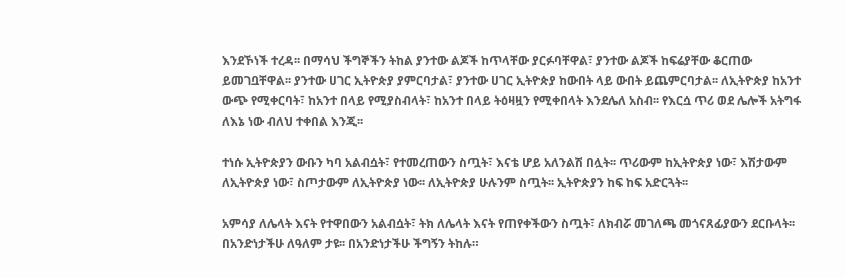እንደኾነች ተረዳ፡፡ በማሳህ ችግኞችን ትከል ያንተው ልጆች ከጥላቸው ያርፉባቸዋል፣ ያንተው ልጆች ከፍሬያቸው ቆርጠው ይመገቧቸዋል፡፡ ያንተው ሀገር ኢትዮጵያ ያምርባታል፣ ያንተው ሀገር ኢትዮጵያ ከውበት ላይ ውበት ይጨምርባታል፡፡ ለኢትዮጵያ ከአንተ ውጭ የሚቀርባት፣ ከአንተ በላይ የሚያስብላት፣ ከአንተ በላይ ትዕዛዟን የሚቀበላት እንደሌለ አስብ፡፡ የእርሷ ጥሪ ወደ ሌሎች አትግፋ ለእኔ ነው ብለህ ተቀበል እንጂ፡፡

ተነሱ ኢትዮጵያን ውቡን ካባ አልብሷት፣ የተመረጠውን ስጧት፣ እናቴ ሆይ አለንልሽ በሏት፡፡ ጥሪውም ከኢትዮጵያ ነው፣ እሽታውም ለኢትዮጵያ ነው፣ ስጦታውም ለኢትዮጵያ ነው፡፡ ለኢትዮጵያ ሁሉንም ስጧት፡፡ ኢትዮጵያን ከፍ ከፍ አድርጓት፡፡

አምሳያ ለሌላት እናት የተዋበውን አልብሷት፣ ትክ ለሌላት እናት የጠየቀችውን ስጧት፣ ለክብሯ መገለጫ መጎናጸፊያውን ደርቡላት፡፡ በአንድነታችሁ ለዓለም ታዩ፡፡ በአንድነታችሁ ችግኝን ትከሉ።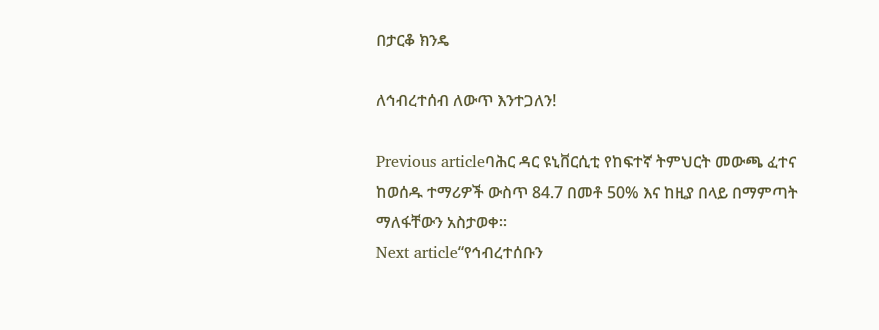በታርቆ ክንዴ

ለኅብረተሰብ ለውጥ እንተጋለን!

Previous articleባሕር ዳር ዩኒቨርሲቲ የከፍተኛ ትምህርት መውጫ ፈተና ከወሰዱ ተማሪዎች ውስጥ 84.7 በመቶ 50% እና ከዚያ በላይ በማምጣት ማለፋቸውን አስታወቀ።
Next article“የኅብረተሰቡን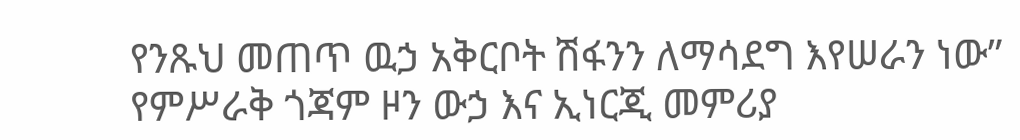የንጹህ መጠጥ ዉኃ አቅርቦት ሽፋንን ለማሳደግ እየሠራን ነው” የምሥራቅ ጎጃም ዞን ውኃ እና ኢነርጂ መምሪያ